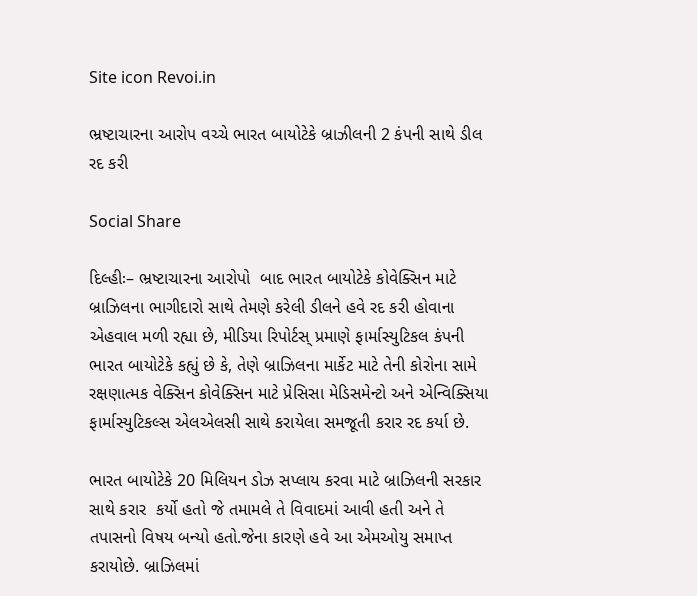Site icon Revoi.in

ભ્રષ્ટાચારના આરોપ વચ્ચે ભારત બાયોટેકે બ્રાઝીલની 2 કંપની સાથે ડીલ રદ કરી

Social Share

દિલ્હીઃ– ભ્રષ્ટાચારના આરોપો  બાદ ભારત બાયોટેકે કોવેક્સિન માટે બ્રાઝિલના ભાગીદારો સાથે તેમણે કરેલી ડીલને હવે રદ કરી હોવાના એહવાલ મળી રહ્યા છે, મીડિયા રિપોર્ટસ્ પ્રમાણે ફાર્માસ્યુટિકલ કંપની ભારત બાયોટેકે કહ્યું છે કે, તેણે બ્રાઝિલના માર્કેટ માટે તેની કોરોના સામે રક્ષણાત્મક વેક્સિન કોવેક્સિન માટે પ્રેસિસા મેડિસમેન્ટો અને એન્વિક્સિયા ફાર્માસ્યુટિકલ્સ એલએલસી સાથે કરાયેલા સમજૂતી કરાર રદ કર્યા છે.

ભારત બાયોટેકે 20 મિલિયન ડોઝ સપ્લાય કરવા માટે બ્રાઝિલની સરકાર સાથે કરાર  કર્યો હતો જે તમામલે તે વિવાદમાં આવી હતી અને તે તપાસનો વિષય બન્યો હતો.જેના કારણે હવે આ એમઓયુ સમાપ્ત કરાયોછે. બ્રાઝિલમાં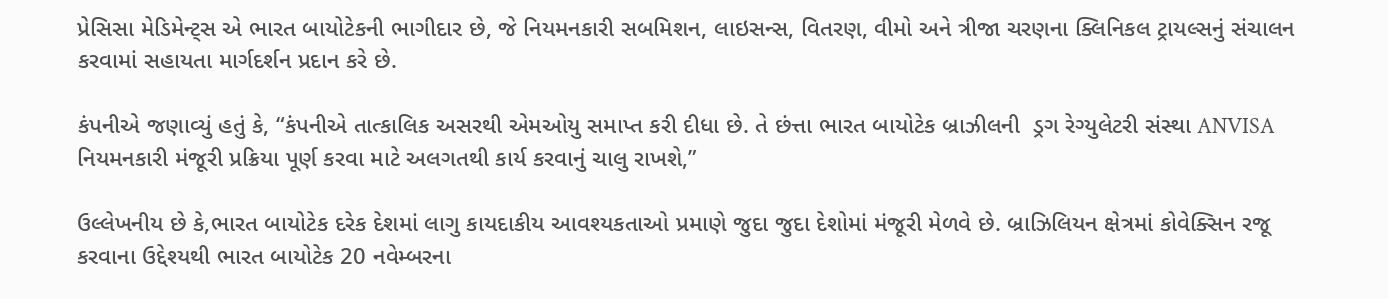પ્રેસિસા મેડિમેન્ટ્સ એ ભારત બાયોટેકની ભાગીદાર છે, જે નિયમનકારી સબમિશન, લાઇસન્સ, વિતરણ, વીમો અને ત્રીજા ચરણના ક્લિનિકલ ટ્રાયલ્સનું સંચાલન કરવામાં સહાયતા માર્ગદર્શન પ્રદાન કરે છે.

કંપનીએ જણાવ્યું હતું કે, “કંપનીએ તાત્કાલિક અસરથી એમઓયુ સમાપ્ત કરી દીધા છે. તે છંત્તા ભારત બાયોટેક બ્રાઝીલની  ડ્રગ રેગ્યુલેટરી સંસ્થા ANVISA  નિયમનકારી મંજૂરી પ્રક્રિયા પૂર્ણ કરવા માટે અલગતથી કાર્ય કરવાનું ચાલુ રાખશે,”

ઉલ્લેખનીય છે કે,ભારત બાયોટેક દરેક દેશમાં લાગુ કાયદાકીય આવશ્યકતાઓ પ્રમાણે જુદા જુદા દેશોમાં મંજૂરી મેળવે છે. બ્રાઝિલિયન ક્ષેત્રમાં કોવેક્સિન રજૂ કરવાના ઉદ્દેશ્યથી ભારત બાયોટેક 20 નવેમ્બરના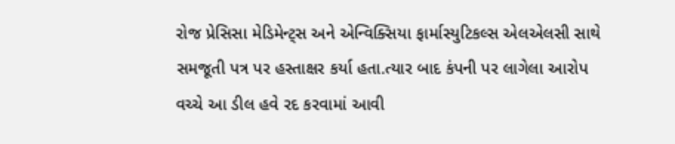રોજ પ્રેસિસા મેડિમેન્ટ્સ અને એન્વિક્સિયા ફાર્માસ્યુટિકલ્સ એલએલસી સાથે સમજૂતી પત્ર પર હસ્તાક્ષર કર્યા હતા.ત્યાર બાદ કંપની પર લાગેલા આરોપ વચ્ચે આ ડીલ હવે રદ કરવામાં આવી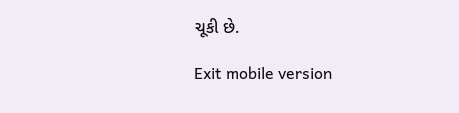ચૂકી છે.

Exit mobile version